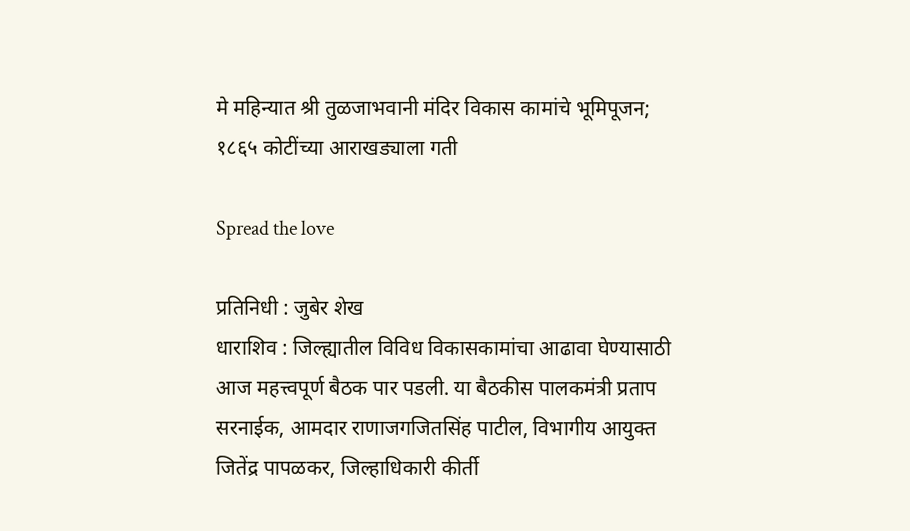मे महिन्यात श्री तुळजाभवानी मंदिर विकास कामांचे भूमिपूजन; १८६५ कोटींच्या आराखड्याला गती

Spread the love

प्रतिनिधी : जुबेर शेख
धाराशिव : जिल्ह्यातील विविध विकासकामांचा आढावा घेण्यासाठी आज महत्त्वपूर्ण बैठक पार पडली. या बैठकीस पालकमंत्री प्रताप सरनाईक, आमदार राणाजगजितसिंह पाटील, विभागीय आयुक्त जितेंद्र पापळकर, जिल्हाधिकारी कीर्ती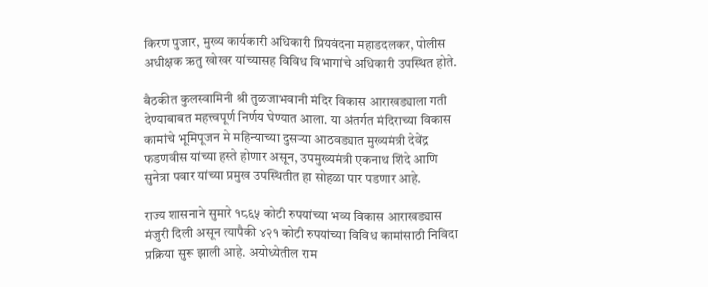किरण पुजार, मुख्य कार्यकारी अधिकारी प्रियवंदना महाडदलकर, पोलीस अधीक्षक ऋतु खोखर यांच्यासह विविध विभागांचे अधिकारी उपस्थित होते.

बैठकीत कुलस्वामिनी श्री तुळजाभवानी मंदिर विकास आराखड्याला गती देण्याबाबत महत्त्वपूर्ण निर्णय घेण्यात आला. या अंतर्गत मंदिराच्या विकास कामांचे भूमिपूजन मे महिन्याच्या दुसऱ्या आठवड्यात मुख्यमंत्री देवेंद्र फडणवीस यांच्या हस्ते होणार असून, उपमुख्यमंत्री एकनाथ शिंदे आणि सुनेत्रा पवार यांच्या प्रमुख उपस्थितीत हा सोहळा पार पडणार आहे.

राज्य शासनाने सुमारे १८६५ कोटी रुपयांच्या भव्य विकास आराखड्यास मंजुरी दिली असून त्यापैकी ४२१ कोटी रुपयांच्या विविध कामांसाठी निविदा प्रक्रिया सुरू झाली आहे. अयोध्येतील राम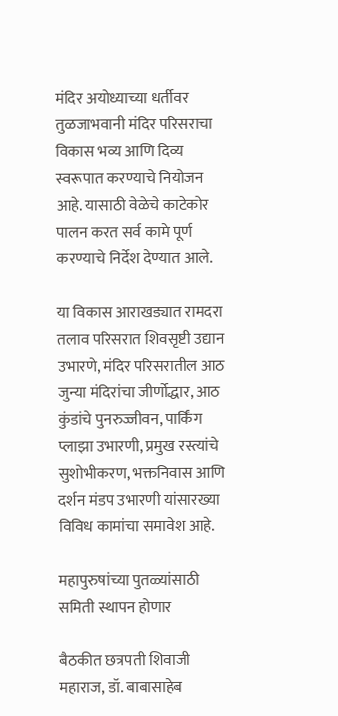मंदिर अयोध्याच्या धर्तीवर तुळजाभवानी मंदिर परिसराचा विकास भव्य आणि दिव्य स्वरूपात करण्याचे नियोजन आहे. यासाठी वेळेचे काटेकोर पालन करत सर्व कामे पूर्ण करण्याचे निर्देश देण्यात आले.

या विकास आराखड्यात रामदरा तलाव परिसरात शिवसृष्टी उद्यान उभारणे, मंदिर परिसरातील आठ जुन्या मंदिरांचा जीर्णोद्धार, आठ कुंडांचे पुनरुज्जीवन, पार्किंग प्लाझा उभारणी, प्रमुख रस्त्यांचे सुशोभीकरण, भक्तनिवास आणि दर्शन मंडप उभारणी यांसारख्या विविध कामांचा समावेश आहे.

महापुरुषांच्या पुतळ्यांसाठी समिती स्थापन होणार

बैठकीत छत्रपती शिवाजी महाराज, डॉ. बाबासाहेब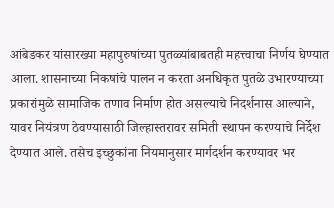आंबेडकर यांसारख्या महापुरुषांच्या पुतळ्यांबाबतही महत्त्वाचा निर्णय घेण्यात आला. शासनाच्या निकषांचे पालन न करता अनधिकृत पुतळे उभारण्याच्या प्रकारांमुळे सामाजिक तणाव निर्माण होत असल्याचे निदर्शनास आल्याने, यावर नियंत्रण ठेवण्यासाठी जिल्हास्तरावर समिती स्थापन करण्याचे निर्देश देण्यात आले. तसेच इच्छुकांना नियमानुसार मार्गदर्शन करण्यावर भर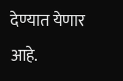देण्यात येणार आहे.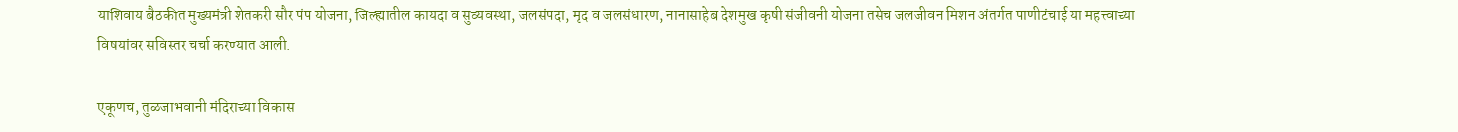याशिवाय बैठकीत मुख्यमंत्री शेतकरी सौर पंप योजना, जिल्ह्यातील कायदा व सुव्यवस्था, जलसंपदा, मृद व जलसंधारण, नानासाहेब देशमुख कृषी संजीवनी योजना तसेच जलजीवन मिशन अंतर्गत पाणीटंचाई या महत्त्वाच्या विषयांवर सविस्तर चर्चा करण्यात आली.

एकूणच, तुळजाभवानी मंदिराच्या विकास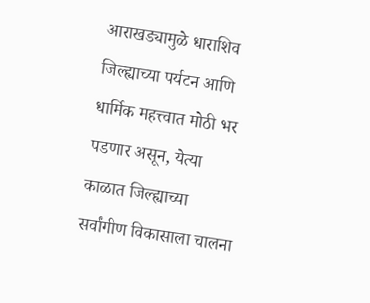आराखड्यामुळे धाराशिव जिल्ह्याच्या पर्यटन आणि धार्मिक महत्त्वात मोठी भर पडणार असून, येत्या काळात जिल्ह्याच्या सर्वांगीण विकासाला चालना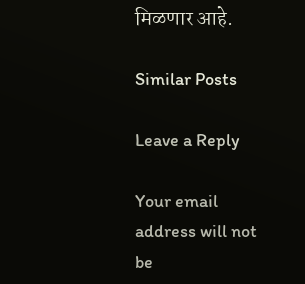मिळणार आहे.

Similar Posts

Leave a Reply

Your email address will not be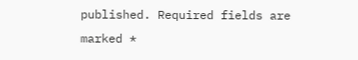published. Required fields are marked *